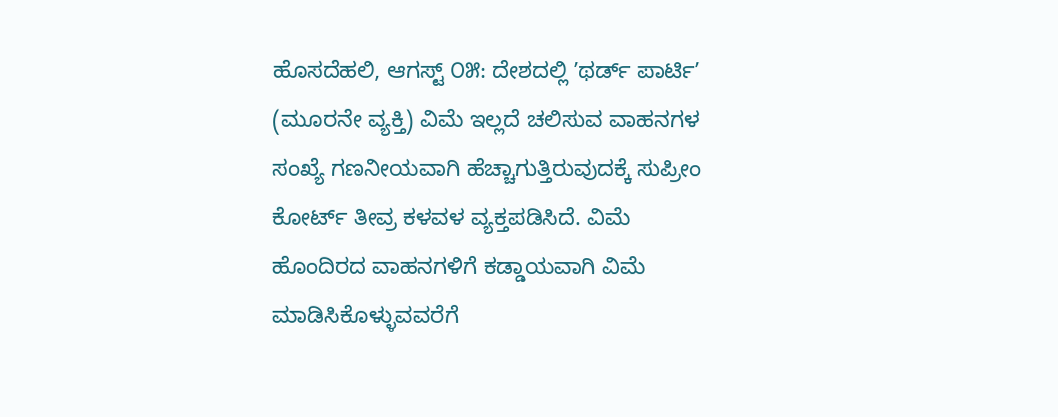ಹೊಸದೆಹಲಿ, ಆಗಸ್ಟ್ ೦೫: ದೇಶದಲ್ಲಿ ʼಥರ್ಡ್ ಪಾರ್ಟಿʼ (ಮೂರನೇ ವ್ಯಕ್ತಿ) ವಿಮೆ ಇಲ್ಲದೆ ಚಲಿಸುವ ವಾಹನಗಳ ಸಂಖ್ಯೆ ಗಣನೀಯವಾಗಿ ಹೆಚ್ಚಾಗುತ್ತಿರುವುದಕ್ಕೆ ಸುಪ್ರೀಂ ಕೋರ್ಟ್ ತೀವ್ರ ಕಳವಳ ವ್ಯಕ್ತಪಡಿಸಿದೆ. ವಿಮೆ ಹೊಂದಿರದ ವಾಹನಗಳಿಗೆ ಕಡ್ಡಾಯವಾಗಿ ವಿಮೆ ಮಾಡಿಸಿಕೊಳ್ಳುವವರೆಗೆ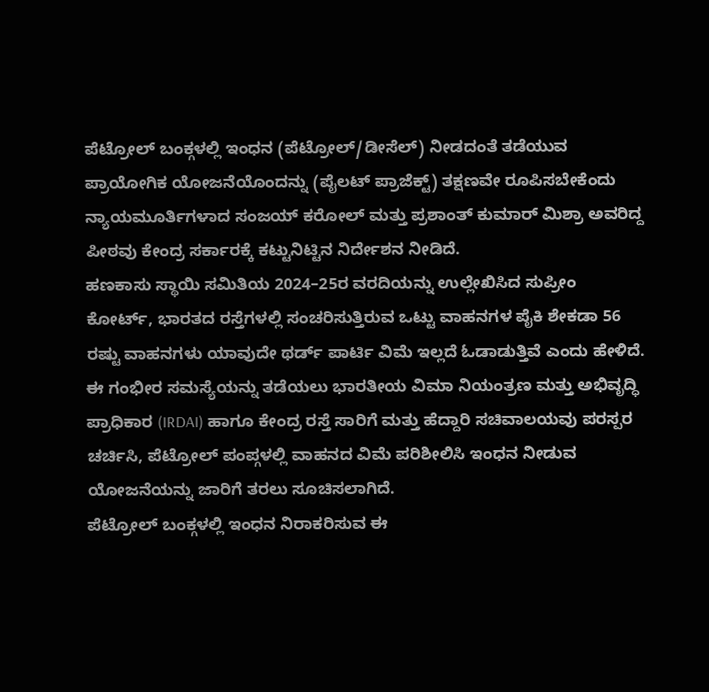ಪೆಟ್ರೋಲ್ ಬಂಕ್ಗಳಲ್ಲಿ ಇಂಧನ (ಪೆಟ್ರೋಲ್/ಡೀಸೆಲ್) ನೀಡದಂತೆ ತಡೆಯುವ ಪ್ರಾಯೋಗಿಕ ಯೋಜನೆಯೊಂದನ್ನು (ಪೈಲಟ್ ಪ್ರಾಜೆಕ್ಟ್) ತಕ್ಷಣವೇ ರೂಪಿಸಬೇಕೆಂದು ನ್ಯಾಯಮೂರ್ತಿಗಳಾದ ಸಂಜಯ್ ಕರೋಲ್ ಮತ್ತು ಪ್ರಶಾಂತ್ ಕುಮಾರ್ ಮಿಶ್ರಾ ಅವರಿದ್ದ ಪೀಠವು ಕೇಂದ್ರ ಸರ್ಕಾರಕ್ಕೆ ಕಟ್ಟುನಿಟ್ಟಿನ ನಿರ್ದೇಶನ ನೀಡಿದೆ.
ಹಣಕಾಸು ಸ್ಥಾಯಿ ಸಮಿತಿಯ 2024–25ರ ವರದಿಯನ್ನು ಉಲ್ಲೇಖಿಸಿದ ಸುಪ್ರೀಂ ಕೋರ್ಟ್, ಭಾರತದ ರಸ್ತೆಗಳಲ್ಲಿ ಸಂಚರಿಸುತ್ತಿರುವ ಒಟ್ಟು ವಾಹನಗಳ ಪೈಕಿ ಶೇಕಡಾ 56 ರಷ್ಟು ವಾಹನಗಳು ಯಾವುದೇ ಥರ್ಡ್ ಪಾರ್ಟಿ ವಿಮೆ ಇಲ್ಲದೆ ಓಡಾಡುತ್ತಿವೆ ಎಂದು ಹೇಳಿದೆ. ಈ ಗಂಭೀರ ಸಮಸ್ಯೆಯನ್ನು ತಡೆಯಲು ಭಾರತೀಯ ವಿಮಾ ನಿಯಂತ್ರಣ ಮತ್ತು ಅಭಿವೃದ್ಧಿ ಪ್ರಾಧಿಕಾರ (IRDAI) ಹಾಗೂ ಕೇಂದ್ರ ರಸ್ತೆ ಸಾರಿಗೆ ಮತ್ತು ಹೆದ್ದಾರಿ ಸಚಿವಾಲಯವು ಪರಸ್ಪರ ಚರ್ಚಿಸಿ, ಪೆಟ್ರೋಲ್ ಪಂಪ್ಗಳಲ್ಲಿ ವಾಹನದ ವಿಮೆ ಪರಿಶೀಲಿಸಿ ಇಂಧನ ನೀಡುವ ಯೋಜನೆಯನ್ನು ಜಾರಿಗೆ ತರಲು ಸೂಚಿಸಲಾಗಿದೆ.
ಪೆಟ್ರೋಲ್ ಬಂಕ್ಗಳಲ್ಲಿ ಇಂಧನ ನಿರಾಕರಿಸುವ ಈ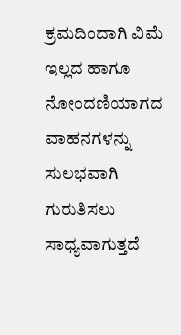ಕ್ರಮದಿಂದಾಗಿ ವಿಮೆ ಇಲ್ಲದ ಹಾಗೂ ನೋಂದಣಿಯಾಗದ ವಾಹನಗಳನ್ನು ಸುಲಭವಾಗಿ ಗುರುತಿಸಲು ಸಾಧ್ಯವಾಗುತ್ತದೆ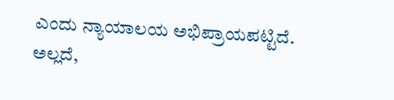ಎಂದು ನ್ಯಾಯಾಲಯ ಅಭಿಪ್ರಾಯಪಟ್ಟಿದೆ. ಅಲ್ಲದೆ,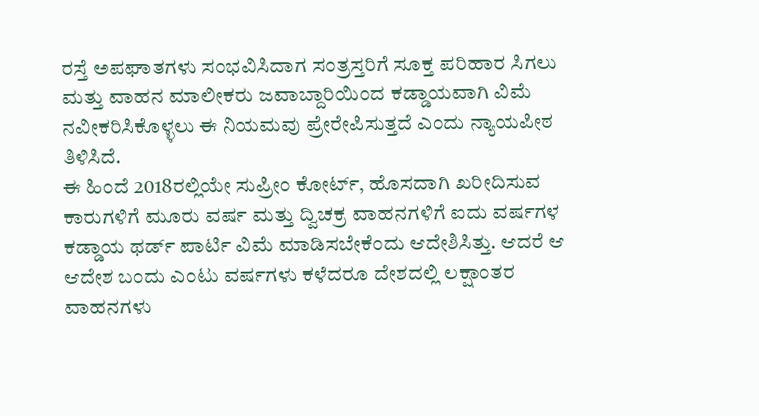ರಸ್ತೆ ಅಪಘಾತಗಳು ಸಂಭವಿಸಿದಾಗ ಸಂತ್ರಸ್ತರಿಗೆ ಸೂಕ್ತ ಪರಿಹಾರ ಸಿಗಲು ಮತ್ತು ವಾಹನ ಮಾಲೀಕರು ಜವಾಬ್ದಾರಿಯಿಂದ ಕಡ್ಡಾಯವಾಗಿ ವಿಮೆ ನವೀಕರಿಸಿಕೊಳ್ಳಲು ಈ ನಿಯಮವು ಪ್ರೇರೇಪಿಸುತ್ತದೆ ಎಂದು ನ್ಯಾಯಪೀಠ ತಿಳಿಸಿದೆ.
ಈ ಹಿಂದೆ 2018ರಲ್ಲಿಯೇ ಸುಪ್ರೀಂ ಕೋರ್ಟ್, ಹೊಸದಾಗಿ ಖರೀದಿಸುವ ಕಾರುಗಳಿಗೆ ಮೂರು ವರ್ಷ ಮತ್ತು ದ್ವಿಚಕ್ರ ವಾಹನಗಳಿಗೆ ಐದು ವರ್ಷಗಳ ಕಡ್ಡಾಯ ಥರ್ಡ್ ಪಾರ್ಟಿ ವಿಮೆ ಮಾಡಿಸಬೇಕೆಂದು ಆದೇಶಿಸಿತ್ತು. ಆದರೆ ಆ ಆದೇಶ ಬಂದು ಎಂಟು ವರ್ಷಗಳು ಕಳೆದರೂ ದೇಶದಲ್ಲಿ ಲಕ್ಷಾಂತರ ವಾಹನಗಳು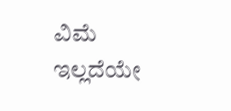ವಿಮೆ ಇಲ್ಲದೆಯೇ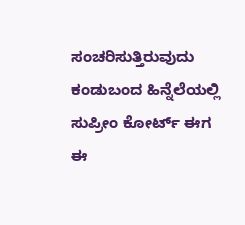ಸಂಚರಿಸುತ್ತಿರುವುದು ಕಂಡುಬಂದ ಹಿನ್ನೆಲೆಯಲ್ಲಿ ಸುಪ್ರೀಂ ಕೋರ್ಟ್ ಈಗ ಈ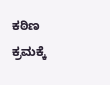ಕಠಿಣ ಕ್ರಮಕ್ಕೆ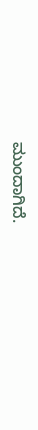ಮುಂದಾಗಿದೆ.